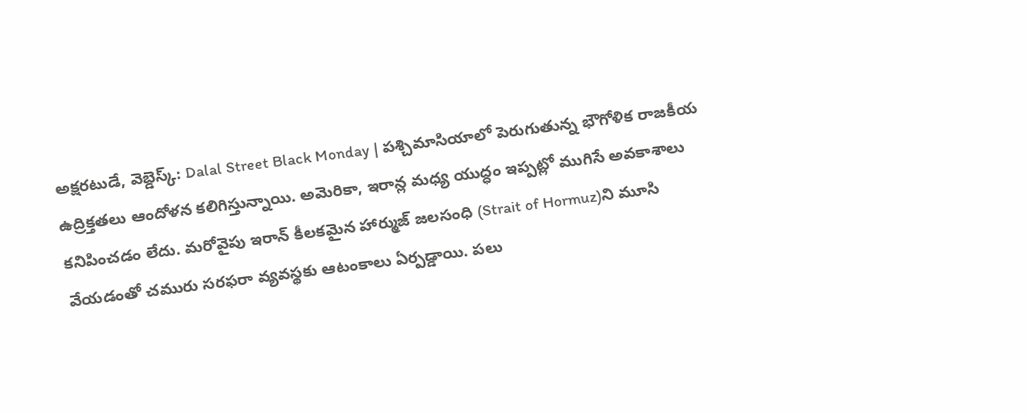అక్షరటుడే, వెబ్డెస్క్: Dalal Street Black Monday | పశ్చిమాసియాలో పెరుగుతున్న భౌగోళిక రాజకీయ ఉద్రిక్తతలు ఆందోళన కలిగిస్తున్నాయి. అమెరికా, ఇరాన్ల మధ్య యుద్ధం ఇప్పట్లో ముగిసే అవకాశాలు కనిపించడం లేదు. మరోవైపు ఇరాన్ కీలకమైన హార్ముజ్ జలసంధి (Strait of Hormuz)ని మూసి వేయడంతో చమురు సరఫరా వ్యవస్థకు ఆటంకాలు ఏర్పడ్డాయి. పలు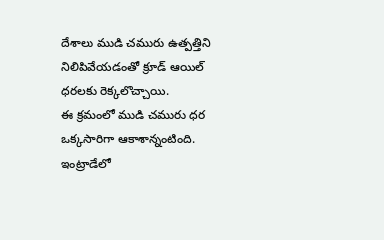దేశాలు ముడి చమురు ఉత్పత్తిని నిలిపివేయడంతో క్రూడ్ ఆయిల్ ధరలకు రెక్కలొచ్చాయి.
ఈ క్రమంలో ముడి చమురు ధర ఒక్కసారిగా ఆకాశాన్నంటింది. ఇంట్రాడేలో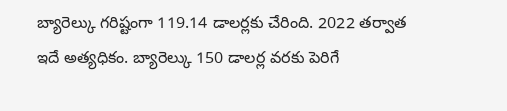బ్యారెల్కు గరిష్టంగా 119.14 డాలర్లకు చేరింది. 2022 తర్వాత ఇదే అత్యధికం. బ్యారెల్కు 150 డాలర్ల వరకు పెరిగే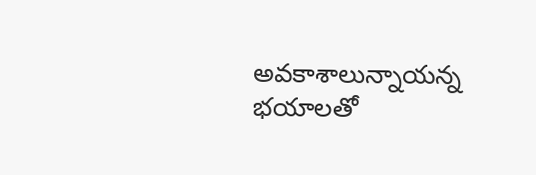అవకాశాలున్నాయన్న భయాలతో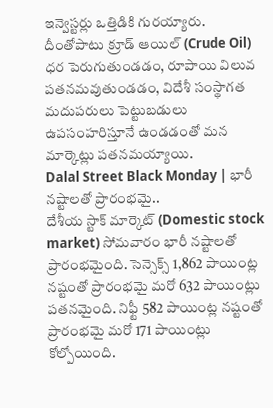ఇన్వెస్టర్లు ఒత్తిడికి గురయ్యారు. దీంతోపాటు క్రూడ్ ఆయిల్ (Crude Oil) ధర పెరుగుతుండడం, రూపాయి విలువ పతనమవుతుండడం, విదేశీ సంస్థాగత మదుపరులు పెట్టుబడులు ఉపసంహరిస్తూనే ఉండడంతో మన మార్కెట్లు పతనమయ్యాయి.
Dalal Street Black Monday | భారీ నష్టాలతో ప్రారంభమై..
దేశీయ స్టాక్ మార్కెట్ (Domestic stock market) సోమవారం భారీ నష్టాలతో ప్రారంభమైంది. సెన్సెక్స్ 1,862 పాయింట్ల నష్టంతో ప్రారంభమై మరో 632 పాయింట్లు పతనమైంది. నిఫ్టీ 582 పాయింట్ల నష్టంతో ప్రారంభమై మరో 171 పాయింట్లు కోల్పోయింది.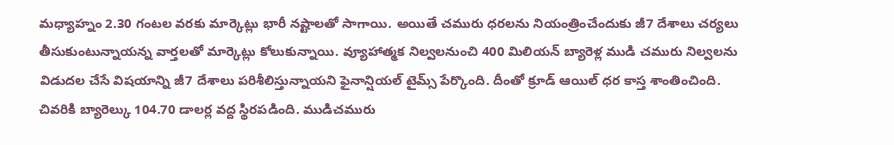మధ్యాహ్నం 2.30 గంటల వరకు మార్కెట్లు భారీ నష్టాలతో సాగాయి. అయితే చమురు ధరలను నియంత్రించేందుకు జీ7 దేశాలు చర్యలు తీసుకుంటున్నాయన్న వార్తలతో మార్కెట్లు కోలుకున్నాయి. వ్యూహాత్మక నిల్వలనుంచి 400 మిలియన్ బ్యారెళ్ల ముడి చమురు నిల్వలను విడుదల చేసే విషయాన్ని జీ7 దేశాలు పరిశీలిస్తున్నాయని ఫైనాన్షియల్ టైమ్స్ పేర్కొంది. దీంతో క్రూడ్ ఆయిల్ ధర కాస్త శాంతించింది. చివరికి బ్యారెల్కు 104.70 డాలర్ల వద్ద స్థిరపడింది. ముడిచమురు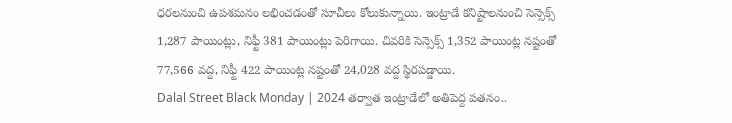ధరలనుంచి ఉపశమనం లభించడంతో సూచీలు కోలుకున్నాయి. ఇంట్రాడే కనిష్టాలనుంచి సెన్సెక్స్ 1,287 పాయింట్లు, నిఫ్టీ 381 పాయింట్లు పెరిగాయి. చివరికి సెన్సెక్స్ 1,352 పాయింట్ల నష్టంతో 77,566 వద్ద, నిఫ్టీ 422 పాయింట్ల నష్టంతో 24,028 వద్ద స్థిరపడ్డాయి.
Dalal Street Black Monday | 2024 తర్వాత ఇంట్రాడేలో అతిపెద్ద పతనం..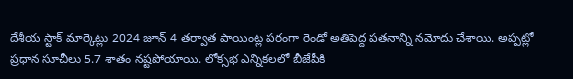దేశీయ స్టాక్ మార్కెట్లు 2024 జూన్ 4 తర్వాత పాయింట్ల పరంగా రెండో అతిపెద్ద పతనాన్ని నమోదు చేశాయి. అప్పట్లో ప్రధాన సూచీలు 5.7 శాతం నష్టపోయాయి. లోక్సభ ఎన్నికలలో బీజేపీకి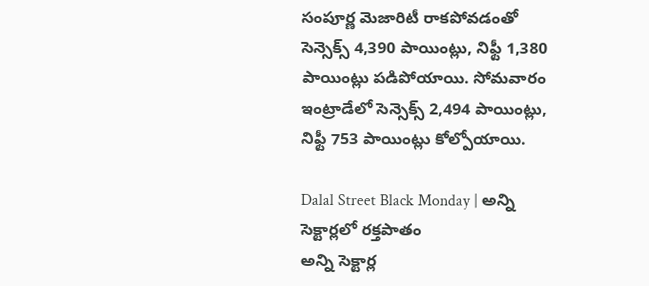సంపూర్ణ మెజారిటీ రాకపోవడంతో సెన్సెక్స్ 4,390 పాయింట్లు, నిఫ్టీ 1,380 పాయింట్లు పడిపోయాయి. సోమవారం ఇంట్రాడేలో సెన్సెక్స్ 2,494 పాయింట్లు, నిఫ్టీ 753 పాయింట్లు కోల్పోయాయి.

Dalal Street Black Monday | అన్ని సెక్టార్లలో రక్తపాతం
అన్ని సెక్టార్ల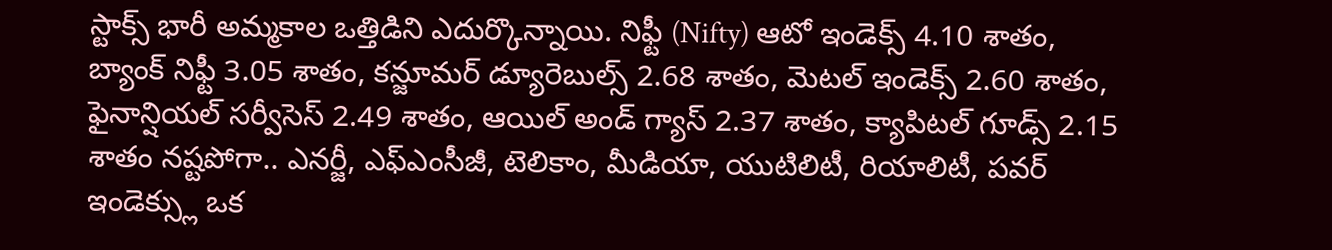స్టాక్స్ భారీ అమ్మకాల ఒత్తిడిని ఎదుర్కొన్నాయి. నిఫ్టీ (Nifty) ఆటో ఇండెక్స్ 4.10 శాతం, బ్యాంక్ నిఫ్టీ 3.05 శాతం, కన్జూమర్ డ్యూరెబుల్స్ 2.68 శాతం, మెటల్ ఇండెక్స్ 2.60 శాతం, ఫైనాన్షియల్ సర్వీసెస్ 2.49 శాతం, ఆయిల్ అండ్ గ్యాస్ 2.37 శాతం, క్యాపిటల్ గూడ్స్ 2.15 శాతం నష్టపోగా.. ఎనర్జీ, ఎఫ్ఎంసీజీ, టెలికాం, మీడియా, యుటిలిటీ, రియాలిటీ, పవర్ ఇండెక్స్లు ఒక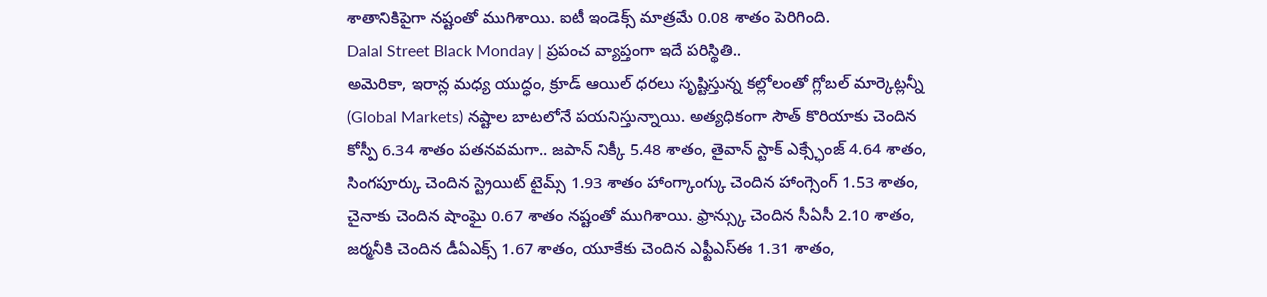శాతానికిపైగా నష్టంతో ముగిశాయి. ఐటీ ఇండెక్స్ మాత్రమే 0.08 శాతం పెరిగింది.
Dalal Street Black Monday | ప్రపంచ వ్యాప్తంగా ఇదే పరిస్థితి..
అమెరికా, ఇరాన్ల మధ్య యుద్ధం, క్రూడ్ ఆయిల్ ధరలు సృష్టిస్తున్న కల్లోలంతో గ్లోబల్ మార్కెట్లన్నీ (Global Markets) నష్టాల బాటలోనే పయనిస్తున్నాయి. అత్యధికంగా సౌత్ కొరియాకు చెందిన కోస్పీ 6.34 శాతం పతనవమగా.. జపాన్ నిక్కీ 5.48 శాతం, తైవాన్ స్టాక్ ఎక్స్ఛేంజ్ 4.64 శాతం, సింగపూర్కు చెందిన స్ట్రెయిట్ టైమ్స్ 1.93 శాతం హాంగ్కాంగ్కు చెందిన హాంగ్సెంగ్ 1.53 శాతం, చైనాకు చెందిన షాంఘై 0.67 శాతం నష్టంతో ముగిశాయి. ఫ్రాన్స్కు చెందిన సీఏసీ 2.10 శాతం, జర్మనీకి చెందిన డీఏఎక్స్ 1.67 శాతం, యూకేకు చెందిన ఎఫ్టీఎస్ఈ 1.31 శాతం,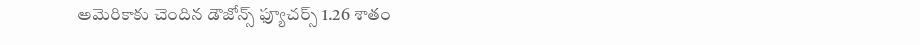అమెరికాకు చెందిన డౌజోన్స్ ఫ్యూచర్స్ 1.26 శాతం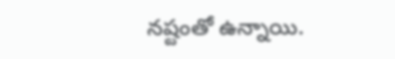నష్టంతో ఉన్నాయి.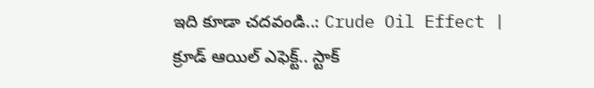ఇది కూడా చదవండి..: Crude Oil Effect | క్రూడ్ ఆయిల్ ఎఫెక్ట్.. స్టాక్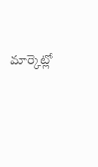మార్కెట్లో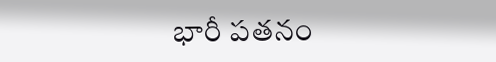భారీ పతనం